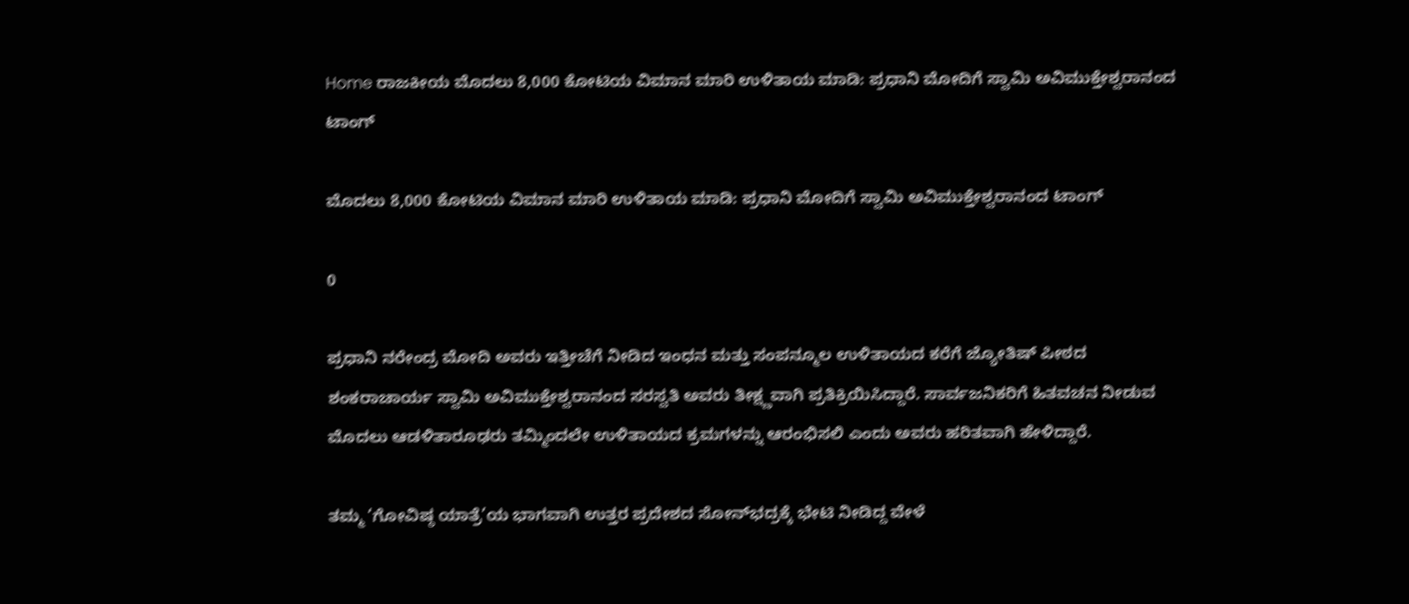Home ರಾಜಕೀಯ ಮೊದಲು 8,000 ಕೋಟಿಯ ವಿಮಾನ ಮಾರಿ ಉಳಿತಾಯ ಮಾಡಿ: ಪ್ರಧಾನಿ ಮೋದಿಗೆ ಸ್ವಾಮಿ ಅವಿಮುಕ್ತೇಶ್ವರಾನಂದ ಟಾಂಗ್‌

ಮೊದಲು 8,000 ಕೋಟಿಯ ವಿಮಾನ ಮಾರಿ ಉಳಿತಾಯ ಮಾಡಿ: ಪ್ರಧಾನಿ ಮೋದಿಗೆ ಸ್ವಾಮಿ ಅವಿಮುಕ್ತೇಶ್ವರಾನಂದ ಟಾಂಗ್‌

0

ಪ್ರಧಾನಿ ನರೇಂದ್ರ ಮೋದಿ ಅವರು ಇತ್ತೀಚೆಗೆ ನೀಡಿದ ಇಂಧನ ಮತ್ತು ಸಂಪನ್ಮೂಲ ಉಳಿತಾಯದ ಕರೆಗೆ ಜ್ಯೋತಿಷ್ ಪೀಠದ ಶಂಕರಾಚಾರ್ಯ ಸ್ವಾಮಿ ಅವಿಮುಕ್ತೇಶ್ವರಾನಂದ ಸರಸ್ವತಿ ಅವರು ತೀಕ್ಷ್ಣವಾಗಿ ಪ್ರತಿಕ್ರಿಯಿಸಿದ್ದಾರೆ. ಸಾರ್ವಜನಿಕರಿಗೆ ಹಿತವಚನ ನೀಡುವ ಮೊದಲು ಆಡಳಿತಾರೂಢರು ತಮ್ಮಿಂದಲೇ ಉಳಿತಾಯದ ಕ್ರಮಗಳನ್ನು ಆರಂಭಿಸಲಿ ಎಂದು ಅವರು ಹರಿತವಾಗಿ ಹೇಳಿದ್ದಾರೆ.

ತಮ್ಮ ‘ಗೋವಿಷ್ಠ ಯಾತ್ರೆ’ಯ ಭಾಗವಾಗಿ ಉತ್ತರ ಪ್ರದೇಶದ ಸೋನ್‌ಭದ್ರಕ್ಕೆ ಭೇಟಿ ನೀಡಿದ್ದ ವೇಳೆ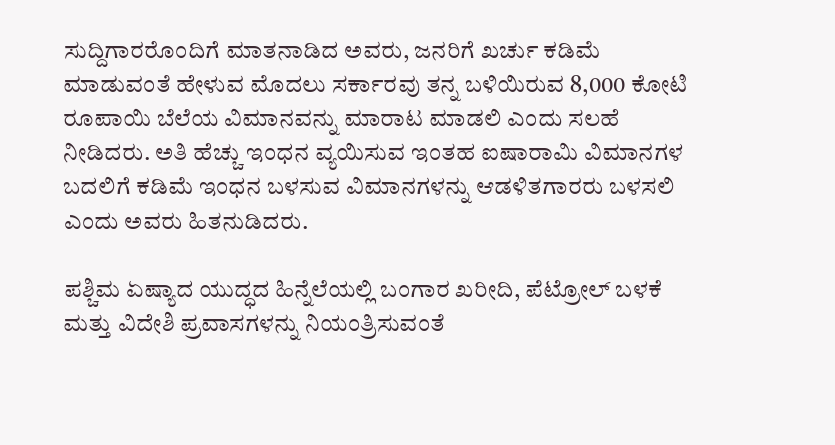ಸುದ್ದಿಗಾರರೊಂದಿಗೆ ಮಾತನಾಡಿದ ಅವರು, ಜನರಿಗೆ ಖರ್ಚು ಕಡಿಮೆ ಮಾಡುವಂತೆ ಹೇಳುವ ಮೊದಲು ಸರ್ಕಾರವು ತನ್ನ ಬಳಿಯಿರುವ 8,000 ಕೋಟಿ ರೂಪಾಯಿ ಬೆಲೆಯ ವಿಮಾನವನ್ನು ಮಾರಾಟ ಮಾಡಲಿ ಎಂದು ಸಲಹೆ ನೀಡಿದರು. ಅತಿ ಹೆಚ್ಚು ಇಂಧನ ವ್ಯಯಿಸುವ ಇಂತಹ ಐಷಾರಾಮಿ ವಿಮಾನಗಳ ಬದಲಿಗೆ ಕಡಿಮೆ ಇಂಧನ ಬಳಸುವ ವಿಮಾನಗಳನ್ನು ಆಡಳಿತಗಾರರು ಬಳಸಲಿ ಎಂದು ಅವರು ಹಿತನುಡಿದರು.

ಪಶ್ಚಿಮ ಏಷ್ಯಾದ ಯುದ್ಧದ ಹಿನ್ನೆಲೆಯಲ್ಲಿ ಬಂಗಾರ ಖರೀದಿ, ಪೆಟ್ರೋಲ್ ಬಳಕೆ ಮತ್ತು ವಿದೇಶಿ ಪ್ರವಾಸಗಳನ್ನು ನಿಯಂತ್ರಿಸುವಂತೆ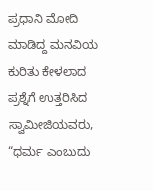ಪ್ರಧಾನಿ ಮೋದಿ ಮಾಡಿದ್ದ ಮನವಿಯ ಕುರಿತು ಕೇಳಲಾದ ಪ್ರಶ್ನೆಗೆ ಉತ್ತರಿಸಿದ ಸ್ವಾಮೀಜಿಯವರು, “ಧರ್ಮ ಎಂಬುದು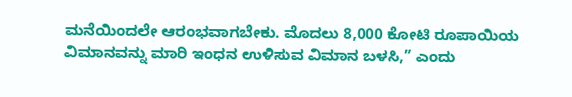ಮನೆಯಿಂದಲೇ ಆರಂಭವಾಗಬೇಕು. ಮೊದಲು 8,000 ಕೋಟಿ ರೂಪಾಯಿಯ ವಿಮಾನವನ್ನು ಮಾರಿ ಇಂಧನ ಉಳಿಸುವ ವಿಮಾನ ಬಳಸಿ,” ಎಂದು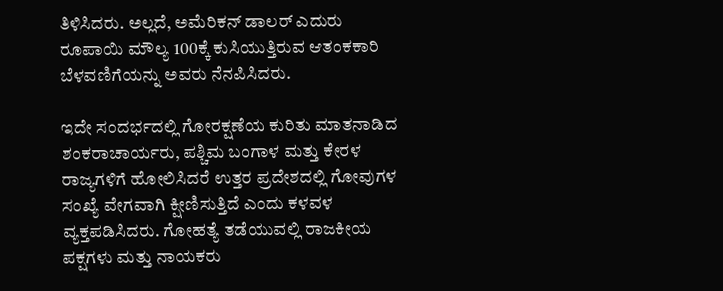ತಿಳಿಸಿದರು. ಅಲ್ಲದೆ, ಅಮೆರಿಕನ್ ಡಾಲರ್ ಎದುರು ರೂಪಾಯಿ ಮೌಲ್ಯ 100ಕ್ಕೆ ಕುಸಿಯುತ್ತಿರುವ ಆತಂಕಕಾರಿ ಬೆಳವಣಿಗೆಯನ್ನು ಅವರು ನೆನಪಿಸಿದರು.

ಇದೇ ಸಂದರ್ಭದಲ್ಲಿ ಗೋರಕ್ಷಣೆಯ ಕುರಿತು ಮಾತನಾಡಿದ ಶಂಕರಾಚಾರ್ಯರು, ಪಶ್ಚಿಮ ಬಂಗಾಳ ಮತ್ತು ಕೇರಳ ರಾಜ್ಯಗಳಿಗೆ ಹೋಲಿಸಿದರೆ ಉತ್ತರ ಪ್ರದೇಶದಲ್ಲಿ ಗೋವುಗಳ ಸಂಖ್ಯೆ ವೇಗವಾಗಿ ಕ್ಷೀಣಿಸುತ್ತಿದೆ ಎಂದು ಕಳವಳ ವ್ಯಕ್ತಪಡಿಸಿದರು. ಗೋಹತ್ಯೆ ತಡೆಯುವಲ್ಲಿ ರಾಜಕೀಯ ಪಕ್ಷಗಳು ಮತ್ತು ನಾಯಕರು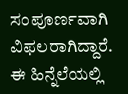ಸಂಪೂರ್ಣವಾಗಿ ವಿಫಲರಾಗಿದ್ದಾರೆ. ಈ ಹಿನ್ನೆಲೆಯಲ್ಲಿ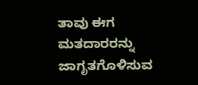ತಾವು ಈಗ ಮತದಾರರನ್ನು ಜಾಗೃತಗೊಳಿಸುವ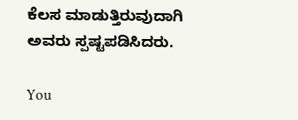ಕೆಲಸ ಮಾಡುತ್ತಿರುವುದಾಗಿ ಅವರು ಸ್ಪಷ್ಟಪಡಿಸಿದರು.

You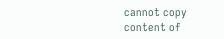cannot copy content of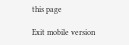this page

Exit mobile version